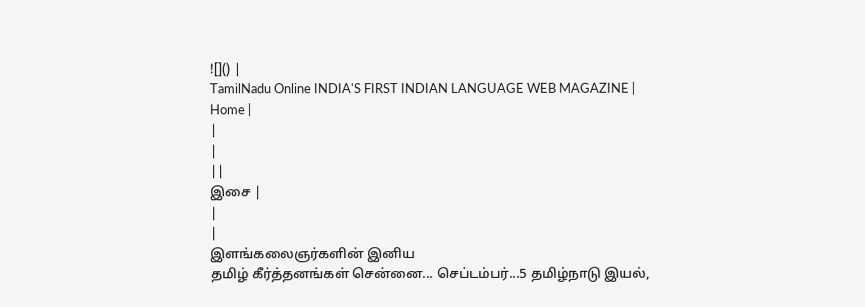![]() |
TamilNadu Online INDIA'S FIRST INDIAN LANGUAGE WEB MAGAZINE |
Home |
|
|
||
இசை |
|
|
இளங்கலைஞர்களின் இனிய
தமிழ் கீர்த்தனங்கள் சென்னை... செப்டம்பர்...5 தமிழ்நாடு இயல்,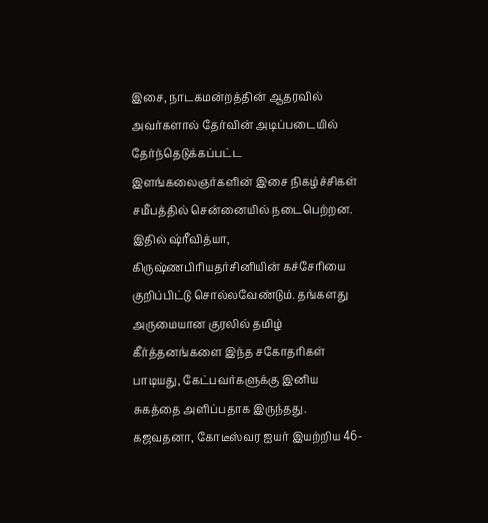இசை, நாடகமன்றத்தின் ஆதரவில் அவர்களால் தேர்வின் அடிப்படையில் தேர்ந்தெடுக்கப்பட்ட இளங்கலைஞர்களின் இசை நிகழ்ச்சிகள் சமீபத்தில் சென்னையில் நடைபெற்றன. இதில் ஷ்ரீவித்யா, கிருஷ்ணபிரியதர்சினியின் கச்சேரியை குறிப்பிட்டு சொல்லவேண்டும். தங்களது அருமையான குரலில் தமிழ் கீர்த்தனங்களை இந்த சகோதரிகள் பாடியது, கேட்பவர்களுக்கு இனிய சுகத்தை அளிப்பதாக இருந்தது. கஜவதனா, கோடீஸ்வர ஐயர் இயற்றிய 46-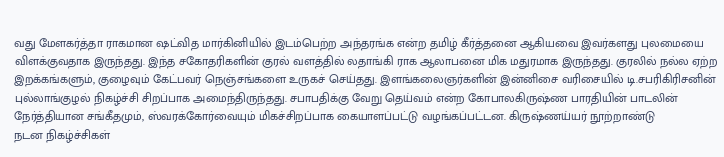வது மேளகர்த்தா ராகமான ஷட்வித மார்கினியில் இடம்பெற்ற அந்தரங்க என்ற தமிழ் கீர்த்தனை ஆகியவை இவர்களது புலமையை விளக்குவதாக இருந்தது. இந்த சகோதரிகளின் குரல் வளத்தில் லதாங்கி ராக ஆலாபனை மிக மதுரமாக இருந்தது. குரலில் நல்ல ஏற்ற இறக்கங்களும், குழைவும் கேட்பவர் நெஞ்சங்களை உருகச் செய்தது. இளங்கலைஞர்களின் இன்னிசை வரிசையில் டி.சபரிகிரிசனின் புல்லாங்குழல் நிகழ்ச்சி சிறப்பாக அமைந்திருந்தது. சபாபதிக்கு வேறு தெய்வம் என்ற கோபாலகிருஷ்ண பாரதியின் பாடலின் நேர்த்தியான சங்கீதமும், ஸ்வரக்கோர்வையும் மிகச்சிறப்பாக கையாளப்பட்டு வழங்கப்பட்டன. கிருஷ்ணய்யர் நூற்றாண்டு
நடன நிகழ்ச்சிகள்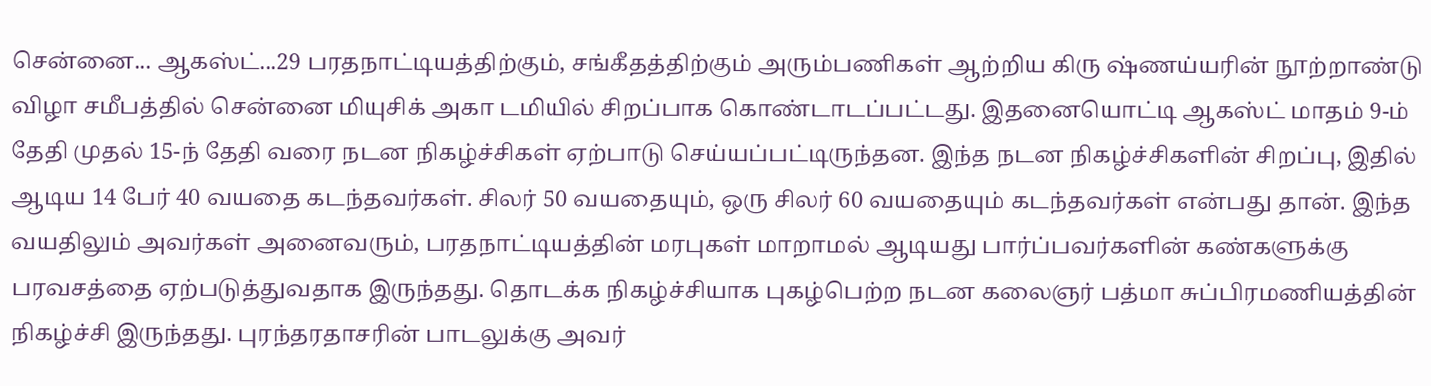சென்னை... ஆகஸ்ட்...29 பரதநாட்டியத்திற்கும், சங்கீதத்திற்கும் அரும்பணிகள் ஆற்றிய கிரு ஷ்ணய்யரின் நூற்றாண்டு விழா சமீபத்தில் சென்னை மியுசிக் அகா டமியில் சிறப்பாக கொண்டாடப்பட்டது. இதனையொட்டி ஆகஸ்ட் மாதம் 9-ம் தேதி முதல் 15-ந் தேதி வரை நடன நிகழ்ச்சிகள் ஏற்பாடு செய்யப்பட்டிருந்தன. இந்த நடன நிகழ்ச்சிகளின் சிறப்பு, இதில் ஆடிய 14 பேர் 40 வயதை கடந்தவர்கள். சிலர் 50 வயதையும், ஒரு சிலர் 60 வயதையும் கடந்தவர்கள் என்பது தான். இந்த வயதிலும் அவர்கள் அனைவரும், பரதநாட்டியத்தின் மரபுகள் மாறாமல் ஆடியது பார்ப்பவர்களின் கண்களுக்கு பரவசத்தை ஏற்படுத்துவதாக இருந்தது. தொடக்க நிகழ்ச்சியாக புகழ்பெற்ற நடன கலைஞர் பத்மா சுப்பிரமணியத்தின் நிகழ்ச்சி இருந்தது. புரந்தரதாசரின் பாடலுக்கு அவர்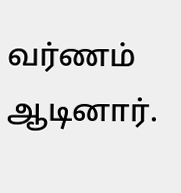வர்ணம் ஆடினார்.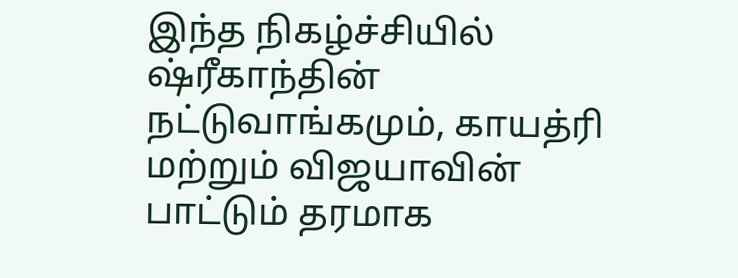இந்த நிகழ்ச்சியில் ஷ்ரீகாந்தின் நட்டுவாங்கமும், காயத்ரி மற்றும் விஜயாவின் பாட்டும் தரமாக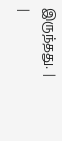இருந்தது. |
|